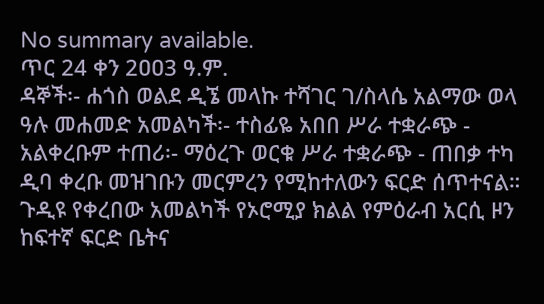No summary available.
ጥር 24 ቀን 2ዐዐ3 ዓ.ም.
ዳኞች፡- ሐጎስ ወልደ ዲኜ መላኩ ተሻገር ገ/ስላሴ አልማው ወላ ዓሉ መሐመድ አመልካች፡- ተስፊዬ አበበ ሥራ ተቋራጭ - አልቀረቡም ተጠሪ፡- ማዕረጉ ወርቁ ሥራ ተቋራጭ - ጠበቃ ተካ ዲባ ቀረቡ መዝገቡን መርምረን የሚከተለውን ፍርድ ሰጥተናል።
ጉዲዩ የቀረበው አመልካች የኦሮሚያ ክልል የምዕራብ አርሲ ዞን ከፍተኛ ፍርድ ቤትና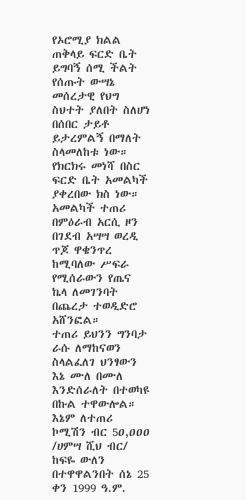የኦሮሚያ ክልል ጠቅላይ ፍርድ ቤት ይግባኝ ሰሚ ችልት የሰጡት ውሣኔ መሰረታዊ የህግ ስህተት ያለበት ስለሆነ በሰበር ታይቶ ይታረምልኝ በማለት ስላመለከቱ ነው። የክርክሩ መነሻ በስር ፍርድ ቤት አመልካች ያቀረበው ክስ ነው። አመልካች ተጠሪ በምዕራብ አርሲ ዞን በገደብ አሣሣ ወረዲ ጥጆ ዋቄንጥረ ከሚባለው ሥፍራ የሚሰራውን የጤና ኬላ ለመገንባት በጨረታ ተወዲድሮ አሸንፎል።
ተጠሪ ይህንን ግንባታ ራሱ ለማከናወን ስላልፈለገ ህንፃውን እኔ ሙለ በሙለ እንድሰራለት በተወካዩ በኩል ተዋውሎል። እኔም ለተጠሪ ኮሚሽን ብር 5ዐ,ዐዐዐ /ሀምሣ ሺህ ብር/ ከፍዬ ውለን በተዋዋልንበት ሰኔ 25 ቀን 1999 ዓ.ም.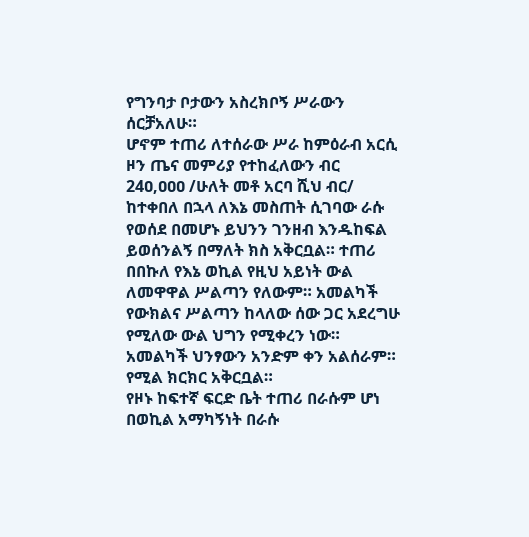የግንባታ ቦታውን አስረክቦኝ ሥራውን ሰርቻአለሁ።
ሆኖም ተጠሪ ለተሰራው ሥራ ከምዕራብ አርሲ ዞን ጤና መምሪያ የተከፈለውን ብር 24ዐ,ዐዐዐ /ሁለት መቶ አርባ ሺህ ብር/ ከተቀበለ በኋላ ለእኔ መስጠት ሲገባው ራሱ የወሰደ በመሆኑ ይህንን ገንዘብ እንዱከፍል ይወሰንልኝ በማለት ክስ አቅርቧል። ተጠሪ በበኩለ የእኔ ወኪል የዚህ አይነት ውል ለመዋዋል ሥልጣን የለውም። አመልካች የውክልና ሥልጣን ከላለው ሰው ጋር አደረግሁ የሚለው ውል ህግን የሚቀረን ነው። አመልካች ህንፃውን አንድም ቀን አልሰራም። የሚል ክርክር አቅርቧል።
የዞኑ ከፍተኛ ፍርድ ቤት ተጠሪ በራሱም ሆነ በወኪል አማካኝነት በራሱ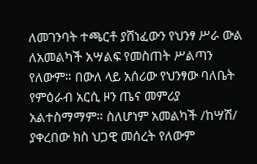ለመገንባት ተጫርቶ ያሸነፈውን የህንፃ ሥራ ውል ለአመልካች አሣልፍ የመስጠት ሥልጣን የለውም። በውለ ላይ አሰሪው የህንፃው ባለቤት የምዕራብ አርሲ ዞን ጤና መምሪያ አልተስማማም። ስለሆነም አመልካች /ከሣሽ/ ያቀረበው ክስ ህጋዊ መሰረት የለውም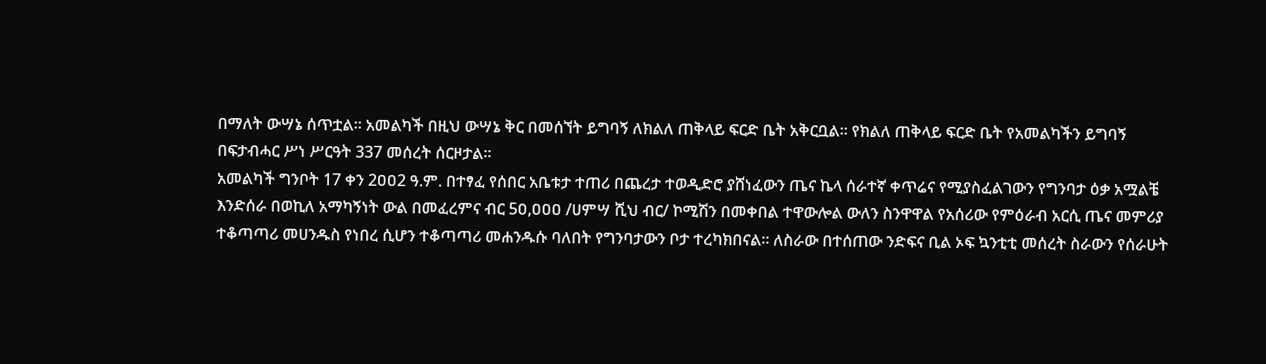በማለት ውሣኔ ሰጥቷል። አመልካች በዚህ ውሣኔ ቅር በመሰኘት ይግባኝ ለክልለ ጠቅላይ ፍርድ ቤት አቅርቧል። የክልለ ጠቅላይ ፍርድ ቤት የአመልካችን ይግባኝ በፍታብሓር ሥነ ሥርዓት 337 መሰረት ሰርዞታል።
አመልካች ግንቦት 17 ቀን 2ዐዐ2 ዓ.ም. በተፃፈ የሰበር አቤቱታ ተጠሪ በጨረታ ተወዲድሮ ያሸነፈውን ጤና ኬላ ሰራተኛ ቀጥሬና የሚያስፈልገውን የግንባታ ዕቃ አሟልቼ እንድሰራ በወኪለ አማካኝነት ውል በመፈረምና ብር 5ዐ,ዐዐዐ /ሀምሣ ሺህ ብር/ ኮሚሽን በመቀበል ተዋውሎል ውለን ስንዋዋል የአሰሪው የምዕራብ አርሲ ጤና መምሪያ ተቆጣጣሪ መሀንዱስ የነበረ ሲሆን ተቆጣጣሪ መሐንዱሱ ባለበት የግንባታውን ቦታ ተረካክበናል። ለስራው በተሰጠው ንድፍና ቢል ኦፍ ኳንቲቲ መሰረት ስራውን የሰራሁት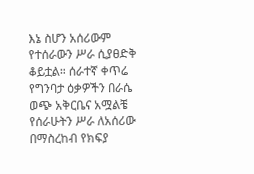እኔ ስሆን አሰሪውም የተሰራውን ሥራ ሲያፀድቅ ቆይቷል። ሰራተኛ ቀጥሬ የግንባታ ዕቃዎችን በራሴ ወጭ አቅርቤና አሟልቼ የሰራሁትን ሥራ ለአሰሪው በማስረከብ የክፍያ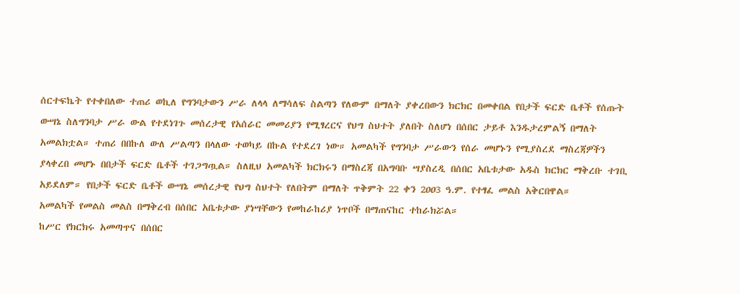ሰርተፍኬት የተቀበለው ተጠሪ ወኪለ የግንባታውን ሥራ ለላላ ለማሳለፍ ስልጣን የለውም በማለት ያቀረበውን ክርክር በመቀበል የበታች ፍርድ ቤቶች የሰጡት ውሣኔ ስለግንባታ ሥራ ውል የተደነገጉ መሰረታዊ የአሰራር መመሪያን የሚፃረርና የህግ ስህተት ያለበት ስለሆነ በሰበር ታይቶ እንዱታረምልኝ በማለት አመልክቷል። ተጠሪ በበኩለ ውለ ሥልጣን በላለው ተወካይ በኩል የተደረገ ነው። አመልካች የግንባታ ሥራውን የሰራ መሆኑን የሚያስረደ ማስረጃዎችን ያላቀረበ መሆኑ በበታች ፍርድ ቤቶች ተገጋግጧል። ስለዚህ አመልካች ክርክሩን በማስረጃ በአግባቡ ሣያስረዲ በሰበር አቤቱታው አዱስ ክርክር ማቅረቡ ተገቢ አይደለም። የበታች ፍርድ ቤቶች ውሣኔ መሰረታዊ የህግ ስህተት የለበትም በማለት ጥቅምት 22 ቀን 2ዐዐ3 ዓ.ም. የተፃፈ መልስ አቅርበዋል።
አመልካች የመልስ መልስ በማቅረብ በሰበር አቤቱታው ያነሣቸውን የመከራከሪያ ነጥቦች በማጠናከር ተከራክሯል።
ከሥር የክርክሩ አመጣጥና በሰበር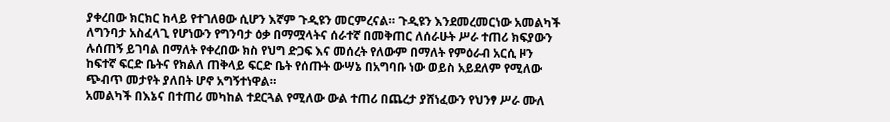ያቀረበው ክርክር ከላይ የተገለፀው ሲሆን እኛም ጉዲዩን መርምረናል። ጉዲዩን እንደመረመርነው አመልካች ለግንባታ አስፈላጊ የሆነውን የግንባታ ዕቃ በማሟላትና ሰራተኛ በመቅጠር ለሰራሁት ሥራ ተጠሪ ክፍያውን ሉሰጠኝ ይገባል በማለት የቀረበው ክስ የህግ ድጋፍ እና መሰረት የለውም በማለት የምዕራብ አርሲ ዞን ከፍተኛ ፍርድ ቤትና የክልለ ጠቅላይ ፍርድ ቤት የሰጡት ውሣኔ በአግባቡ ነው ወይስ አይደለም የሚለው ጭብጥ መታየት ያለበት ሆኖ አግኝተነዋል።
አመልካች በእኔና በተጠሪ መካከል ተደርጓል የሚለው ውል ተጠሪ በጨረታ ያሸነፈውን የህንፃ ሥራ ሙለ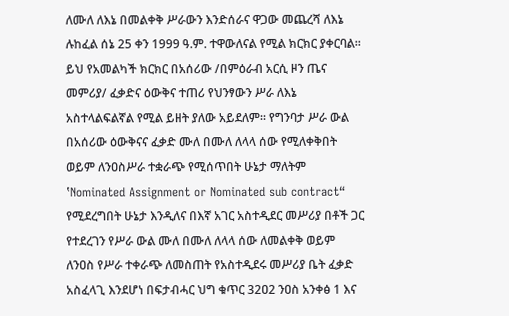ለሙለ ለእኔ በመልቀቅ ሥራውን እንድሰራና ዋጋው መጨረሻ ለእኔ ሉከፈል ሰኔ 25 ቀን 1999 ዓ.ም. ተዋውለናል የሚል ክርክር ያቀርባል። ይህ የአመልካች ክርክር በአሰሪው /በምዕራብ አርሲ ዞን ጤና መምሪያ/ ፈቃድና ዕውቅና ተጠሪ የህንፃውን ሥራ ለእኔ አስተላልፍልኛል የሚል ይዘት ያለው አይደለም። የግንባታ ሥራ ውል በአሰሪው ዕውቅናና ፈቃድ ሙለ በሙለ ለላላ ሰው የሚለቀቅበት ወይም ለንዐስሥራ ተቋራጭ የሚሰጥበት ሁኔታ ማለትም ‛Nominated Assignment or Nominated sub contract“ የሚደረግበት ሁኔታ እንዲለና በእኛ አገር አስተዲደር መሥሪያ በቶች ጋር የተደረገን የሥራ ውል ሙለ በሙለ ለላላ ሰው ለመልቀቅ ወይም ለንዐስ የሥራ ተቀራጭ ለመስጠት የአስተዲደሩ መሥሪያ ቤት ፈቃድ አስፈላጊ እንደሆነ በፍታብሓር ህግ ቁጥር 32ዐ2 ንዐስ አንቀፅ 1 እና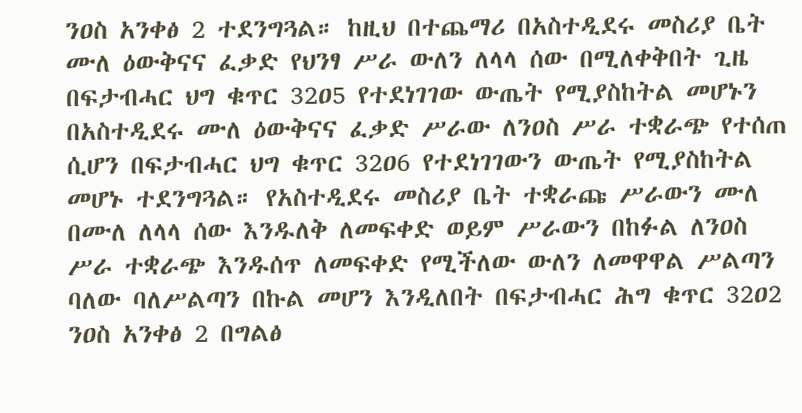ንዐስ አንቀፅ 2 ተደንግጓል። ከዚህ በተጨማሪ በአስተዲደሩ መስሪያ ቤት ሙለ ዕውቅናና ፈቃድ የህንፃ ሥራ ውለን ለላላ ሰው በሚለቀቅበት ጊዜ በፍታብሓር ህግ ቁጥር 32ዐ5 የተደነገገው ውጤት የሚያስከትል መሆኑን በአስተዲደሩ ሙለ ዕውቅናና ፈቃድ ሥራው ለንዐስ ሥራ ተቋራጭ የተሰጠ ሲሆን በፍታብሓር ህግ ቁጥር 32ዐ6 የተደነገገውን ውጤት የሚያስከትል መሆኑ ተደንግጓል። የአስተዲደሩ መስሪያ ቤት ተቋራጩ ሥራውን ሙለ በሙለ ለላላ ሰው እንዱለቅ ለመፍቀድ ወይም ሥራውን በከፉል ለንዐስ ሥራ ተቋራጭ እንዱሰጥ ለመፍቀድ የሚችለው ውለን ለመዋዋል ሥልጣን ባለው ባለሥልጣን በኩል መሆን እንዲለበት በፍታብሓር ሕግ ቁጥር 32ዐ2 ንዐስ አንቀፅ 2 በግልፅ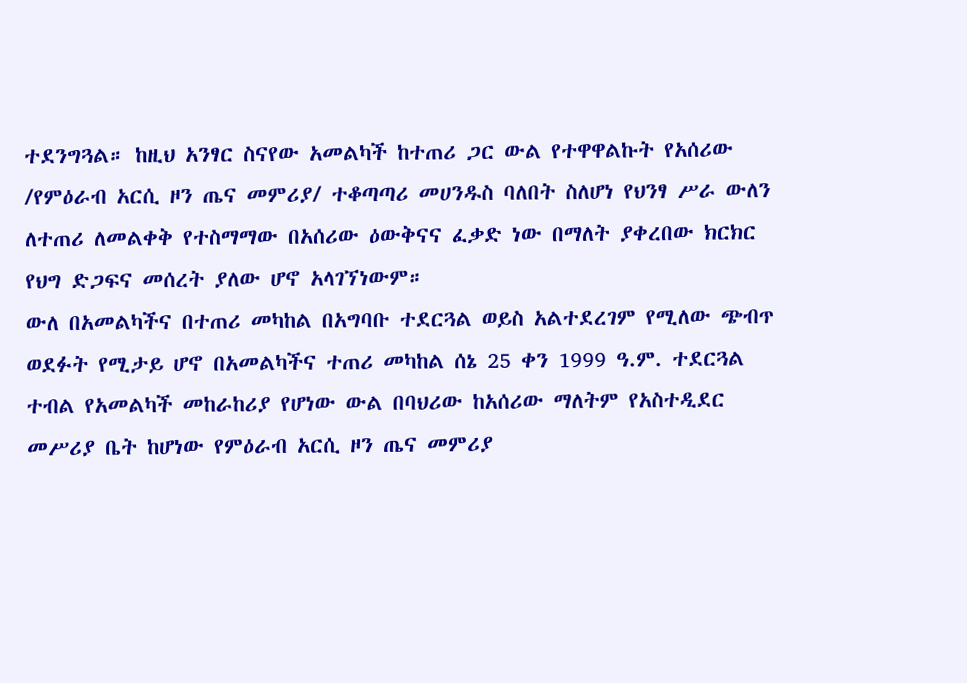ተደንግጓል። ከዚህ አንፃር ስናየው አመልካች ከተጠሪ ጋር ውል የተዋዋልኩት የአሰሪው /የምዕራብ አርሲ ዞን ጤና መምሪያ/ ተቆጣጣሪ መሀንዱስ ባለበት ስለሆነ የህንፃ ሥራ ውለን ለተጠሪ ለመልቀቅ የተስማማው በአሰሪው ዕውቅናና ፈቃድ ነው በማለት ያቀረበው ክርክር የህግ ድጋፍና መሰረት ያለው ሆኖ አላገኘነውም።
ውለ በአመልካችና በተጠሪ መካከል በአግባቡ ተደርጓል ወይስ አልተደረገም የሚለው ጭብጥ ወደፉት የሚታይ ሆኖ በአመልካችና ተጠሪ መካከል ሰኔ 25 ቀን 1999 ዓ.ም. ተደርጓል ተብል የአመልካች መከራከሪያ የሆነው ውል በባህሪው ከአሰሪው ማለትም የአስተዲደር መሥሪያ ቤት ከሆነው የምዕራብ አርሲ ዞን ጤና መምሪያ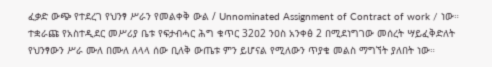ፈቃድ ውጭ የተደረገ የህንፃ ሥራን የመልቀቅ ውል / Unnominated Assignment of Contract of work / ነው። ተቋራጩ የአስተዲደር መሥሪያ ቤቱ የፍታብሓር ሕግ ቁጥር 32ዐ2 ንዐስ አንቀፅ 2 በሚደነግገው መሰረት ሣይፈቅድለት የህንፃውን ሥራ ሙለ በሙለ ለላላ ሰው ቢለቅ ውጤቱ ምን ይሆናል የሚለውን ጥያቄ መልስ ማግኘት ያለበት ነው።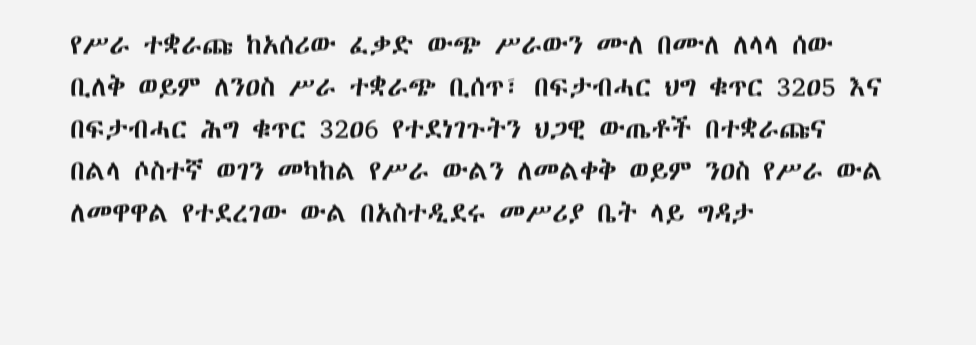የሥራ ተቋራጩ ከአሰሪው ፈቃድ ውጭ ሥራውን ሙለ በሙለ ለላላ ሰው ቢለቅ ወይም ለንዐስ ሥራ ተቋራጭ ቢሰጥ፣ በፍታብሓር ህግ ቁጥር 32ዐ5 እና በፍታብሓር ሕግ ቁጥር 32ዐ6 የተደነገጉትን ህጋዊ ውጤቶች በተቋራጩና በልላ ሶስተኛ ወገን መካከል የሥራ ውልን ለመልቀቅ ወይም ንዐስ የሥራ ውል ለመዋዋል የተደረገው ውል በአስተዲደሩ መሥሪያ ቤት ላይ ግዳታ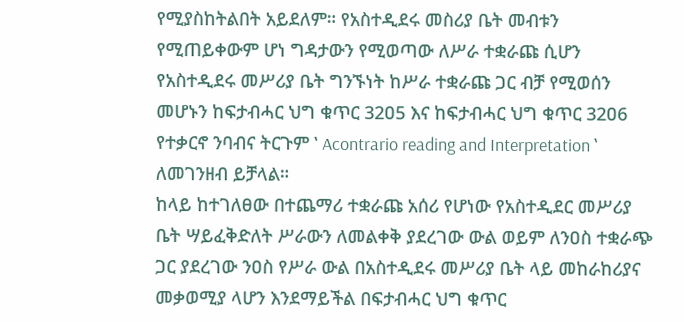የሚያስከትልበት አይደለም። የአስተዲደሩ መስሪያ ቤት መብቱን የሚጠይቀውም ሆነ ግዳታውን የሚወጣው ለሥራ ተቋራጩ ሲሆን የአስተዲደሩ መሥሪያ ቤት ግንኙነት ከሥራ ተቋራጩ ጋር ብቻ የሚወሰን መሆኑን ከፍታብሓር ህግ ቁጥር 32ዐ5 እና ከፍታብሓር ህግ ቁጥር 32ዐ6 የተቃርኖ ንባብና ትርጉም ‛ Acontrario reading and Interpretation ‛ ለመገንዘብ ይቻላል።
ከላይ ከተገለፀው በተጨማሪ ተቋራጩ አሰሪ የሆነው የአስተዲደር መሥሪያ ቤት ሣይፈቅድለት ሥራውን ለመልቀቅ ያደረገው ውል ወይም ለንዐስ ተቋራጭ ጋር ያደረገው ንዐስ የሥራ ውል በአስተዲደሩ መሥሪያ ቤት ላይ መከራከሪያና መቃወሚያ ላሆን እንደማይችል በፍታብሓር ህግ ቁጥር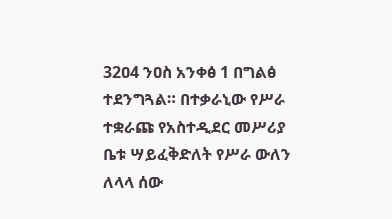32ዐ4 ንዐስ አንቀፅ 1 በግልፅ ተደንግጓል። በተቃራኒው የሥራ ተቋራጩ የአስተዲደር መሥሪያ ቤቱ ሣይፈቅድለት የሥራ ውለን ለላላ ሰው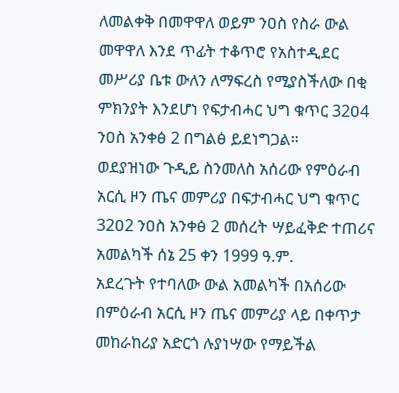ለመልቀቅ በመዋዋለ ወይም ንዐስ የስራ ውል መዋዋለ እንደ ጥፊት ተቆጥሮ የአስተዲደር መሥሪያ ቤቱ ውለን ለማፍረስ የሚያስችለው በቂ ምክንያት እንደሆነ የፍታብሓር ህግ ቁጥር 32ዐ4 ንዐስ አንቀፅ 2 በግልፅ ይደነግጋል።
ወደያዝነው ጉዲይ ስንመለስ አሰሪው የምዕራብ አርሲ ዞን ጤና መምሪያ በፍታብሓር ህግ ቁጥር 32ዐ2 ንዐስ አንቀፅ 2 መሰረት ሣይፈቅድ ተጠሪና አመልካች ሰኔ 25 ቀን 1999 ዓ.ም.
አደረጉት የተባለው ውል አመልካች በአሰሪው በምዕራብ አርሲ ዞን ጤና መምሪያ ላይ በቀጥታ መከራከሪያ አድርጎ ሉያነሣው የማይችል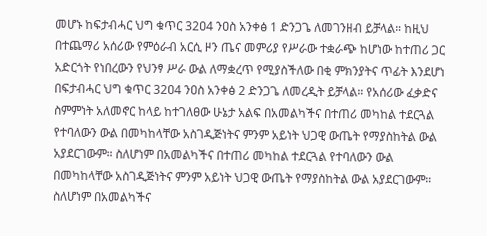መሆኑ ከፍታብሓር ህግ ቁጥር 32ዐ4 ንዐስ አንቀፅ 1 ድንጋጌ ለመገንዘብ ይቻላል። ከዚህ በተጨማሪ አሰሪው የምዕራብ አርሲ ዞን ጤና መምሪያ የሥራው ተቋራጭ ከሆነው ከተጠሪ ጋር አድርጎት የነበረውን የህንፃ ሥራ ውል ለማቋረጥ የሚያስችለው በቂ ምክንያትና ጥፊት እንደሆነ በፍታብሓር ህግ ቁጥር 32ዐ4 ንዐስ አንቀፅ 2 ድንጋጌ ለመረዲት ይቻላል። የአሰሪው ፈቃድና ስምምነት አለመኖር ከላይ ከተገለፀው ሁኔታ አልፍ በአመልካችና በተጠሪ መካከል ተደርጓል የተባለውን ውል በመካከላቸው አስገዲጅነትና ምንም አይነት ህጋዊ ውጤት የማያስከትል ውል አያደርገውም። ስለሆነም በአመልካችና በተጠሪ መካከል ተደርጓል የተባለውን ውል በመካከላቸው አስገዲጅነትና ምንም አይነት ህጋዊ ውጤት የማያስከትል ውል አያደርገውም። ስለሆነም በአመልካችና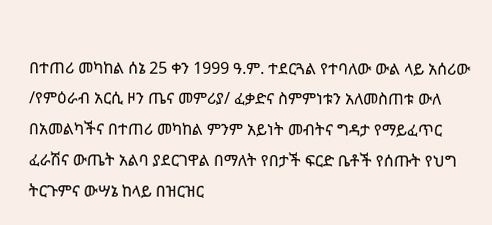በተጠሪ መካከል ሰኔ 25 ቀን 1999 ዓ.ም. ተደርጓል የተባለው ውል ላይ አሰሪው /የምዕራብ አርሲ ዞን ጤና መምሪያ/ ፈቃድና ስምምነቱን አለመስጠቱ ውለ በአመልካችና በተጠሪ መካከል ምንም አይነት መብትና ግዳታ የማይፈጥር ፈራሽና ውጤት አልባ ያደርገዋል በማለት የበታች ፍርድ ቤቶች የሰጡት የህግ ትርጉምና ውሣኔ ከላይ በዝርዝር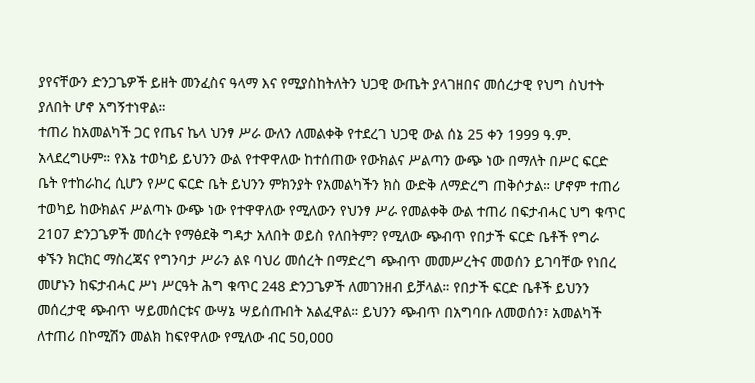ያየናቸውን ድንጋጌዎች ይዘት መንፈስና ዓላማ እና የሚያስከትለትን ህጋዊ ውጤት ያላገዘበና መሰረታዊ የህግ ስህተት ያለበት ሆኖ አግኝተነዋል።
ተጠሪ ከአመልካች ጋር የጤና ኬላ ህንፃ ሥራ ውለን ለመልቀቅ የተደረገ ህጋዊ ውል ሰኔ 25 ቀን 1999 ዓ.ም. አላደረግሁም። የእኔ ተወካይ ይህንን ውል የተዋዋለው ከተሰጠው የውክልና ሥልጣን ውጭ ነው በማለት በሥር ፍርድ ቤት የተከራከረ ሲሆን የሥር ፍርድ ቤት ይህንን ምክንያት የአመልካችን ክስ ውድቅ ለማድረግ ጠቅሶታል። ሆኖም ተጠሪ ተወካይ ከውክልና ሥልጣኑ ውጭ ነው የተዋዋለው የሚለውን የህንፃ ሥራ የመልቀቅ ውል ተጠሪ በፍታብሓር ህግ ቁጥር 21ዐ7 ድንጋጌዎች መሰረት የማፅደቅ ግዳታ አለበት ወይስ የለበትም? የሚለው ጭብጥ የበታች ፍርድ ቤቶች የግራ ቀኙን ክርክር ማስረጃና የግንባታ ሥራን ልዩ ባህሪ መሰረት በማድረግ ጭብጥ መመሥረትና መወሰን ይገባቸው የነበረ መሆኑን ከፍታብሓር ሥነ ሥርዓት ሕግ ቁጥር 248 ድንጋጌዎች ለመገንዘብ ይቻላል። የበታች ፍርድ ቤቶች ይህንን መሰረታዊ ጭብጥ ሣይመሰርቱና ውሣኔ ሣይሰጡበት አልፈዋል። ይህንን ጭብጥ በአግባቡ ለመወሰን፣ አመልካች ለተጠሪ በኮሚሽን መልክ ከፍየዋለው የሚለው ብር 5ዐ,ዐዐዐ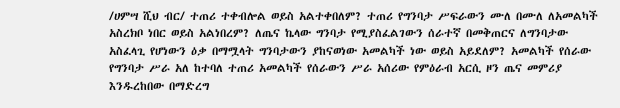/ሀምሣ ሺህ ብር/ ተጠሪ ተቀብሎል ወይስ አልተቀበለም? ተጠሪ የግንባታ ሥፍራውን ሙለ በሙለ ለአመልካች አስረክቦ ነበር ወይስ አልነበረም? ለጤና ኬላው ግንባታ የሚያስፈልገውን ሰራተኛ በመቅጠርና ለግንባታው አስፈላጊ የሆነውን ዕቃ በማሟላት ግንባታውን ያከናወነው አመልካች ነው ወይስ አይደለም? አመልካች የሰራው የግንባታ ሥራ አለ ከተባለ ተጠሪ አመልካች የሰራውን ሥራ አሰሪው የምዕራብ አርሲ ዞን ጤና መምሪያ እንዱረከበው በማድረግ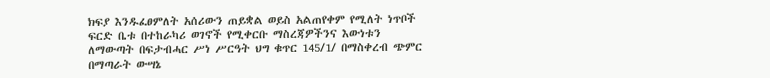ክፍያ እንዱፈፀምለት አሰሪውን ጠይቋል ወይስ አልጠየቀም የሚለት ነጥቦች ፍርድ ቤቱ በተከራካሪ ወገኖች የሚቀርቡ ማስረጃዎችንና እውነቱን ለማውጣት በፍታብሓር ሥነ ሥርዓት ህግ ቁጥር 145/1/ በማስቀረብ ጭምር በማጣራት ውሣኔ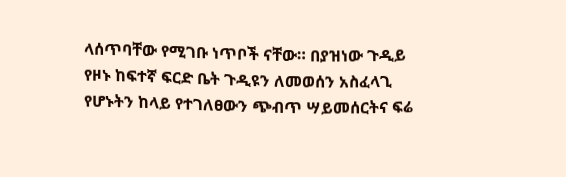ላሰጥባቸው የሚገቡ ነጥቦች ናቸው። በያዝነው ጉዲይ የዞኑ ከፍተኛ ፍርድ ቤት ጉዲዩን ለመወሰን አስፈላጊ የሆኑትን ከላይ የተገለፀውን ጭብጥ ሣይመሰርትና ፍሬ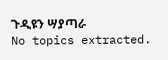ጉዲዩን ሣያጣራ
No topics extracted.